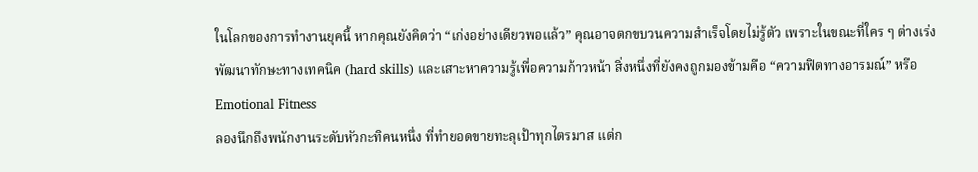ในโลกของการทำงานยุคนี้ หากคุณยังคิดว่า “เก่งอย่างเดียวพอแล้ว” คุณอาจตกขบวนความสำเร็จโดยไม่รู้ตัว เพราะในขณะที่ใคร ๆ ต่างเร่งพัฒนาทักษะทางเทคนิค (hard skills) และเสาะหาความรู้เพื่อความก้าวหน้า สิ่งหนึ่งที่ยังคงถูกมองข้ามคือ “ความฟิตทางอารมณ์” หรือ Emotional Fitness
ลองนึกถึงพนักงานระดับหัวกะทิคนหนึ่ง ที่ทำยอดขายทะลุเป้าทุกไตรมาส แต่ก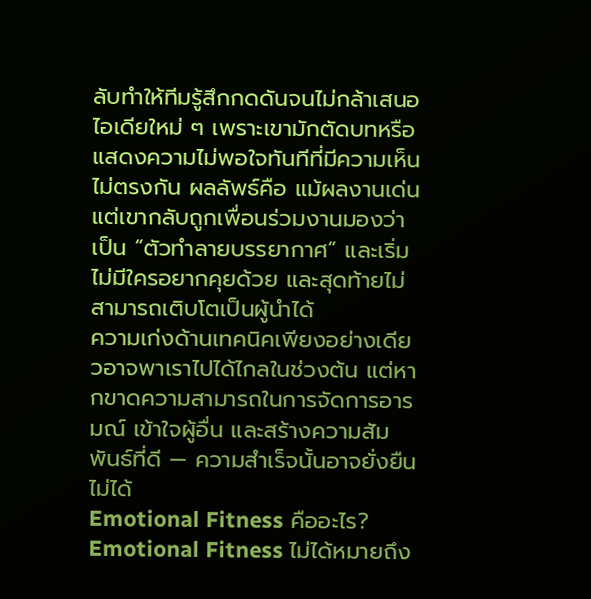ลับทำให้ทีมรู้สึกกดดันจนไม่กล้าเสนอไอเดียใหม่ ๆ เพราะเขามักตัดบทหรือแสดงความไม่พอใจทันทีที่มีความเห็นไม่ตรงกัน ผลลัพธ์คือ แม้ผลงานเด่น แต่เขากลับถูกเพื่อนร่วมงานมองว่าเป็น “ตัวทำลายบรรยากาศ” และเริ่มไม่มีใครอยากคุยด้วย และสุดท้ายไม่สามารถเติบโตเป็นผู้นำได้
ความเก่งด้านเทคนิคเพียงอย่างเดียวอาจพาเราไปได้ไกลในช่วงต้น แต่หากขาดความสามารถในการจัดการอารมณ์ เข้าใจผู้อื่น และสร้างความสัมพันธ์ที่ดี — ความสำเร็จนั้นอาจยั่งยืนไม่ได้
Emotional Fitness คืออะไร?
Emotional Fitness ไม่ได้หมายถึง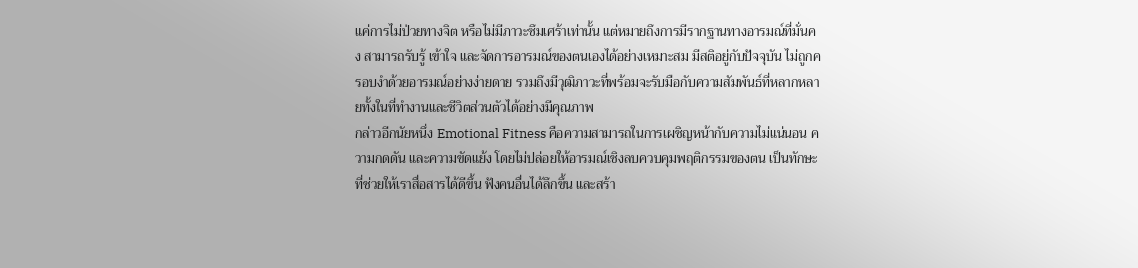แค่การไม่ป่วยทางจิต หรือไม่มีภาวะซึมเศร้าเท่านั้น แต่หมายถึงการมีรากฐานทางอารมณ์ที่มั่นคง สามารถรับรู้ เข้าใจ และจัดการอารมณ์ของตนเองได้อย่างเหมาะสม มีสติอยู่กับปัจจุบัน ไม่ถูกครอบงำด้วยอารมณ์อย่างง่ายดาย รวมถึงมีวุฒิภาวะที่พร้อมจะรับมือกับความสัมพันธ์ที่หลากหลายทั้งในที่ทำงานและชีวิตส่วนตัวได้อย่างมีคุณภาพ
กล่าวอีกนัยหนึ่ง Emotional Fitness คือความสามารถในการเผชิญหน้ากับความไม่แน่นอน ความกดดัน และความขัดแย้ง โดยไม่ปล่อยให้อารมณ์เชิงลบควบคุมพฤติกรรมของตน เป็นทักษะที่ช่วยให้เราสื่อสารได้ดีขึ้น ฟังคนอื่นได้ลึกขึ้น และสร้า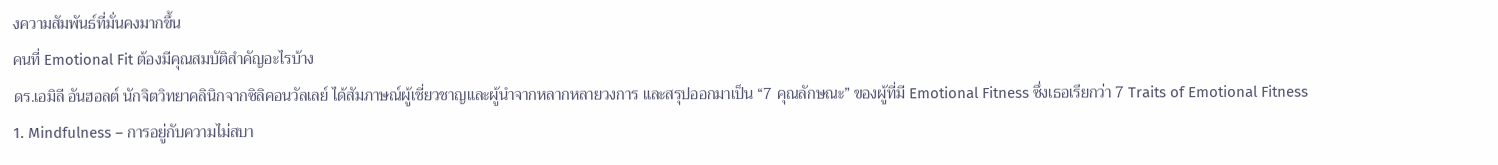งความสัมพันธ์ที่มั่นคงมากขึ้น
คนที่ Emotional Fit ต้องมีคุณสมบัติสำคัญอะไรบ้าง
ดร.เอมิลี อันฮอลต์ นักจิตวิทยาคลินิกจากซิลิคอนวัลเลย์ ได้สัมภาษณ์ผู้เชี่ยวชาญและผู้นำจากหลากหลายวงการ และสรุปออกมาเป็น “7 คุณลักษณะ” ของผู้ที่มี Emotional Fitness ซึ่งเธอเรียกว่า 7 Traits of Emotional Fitness
1. Mindfulness – การอยู่กับความไม่สบา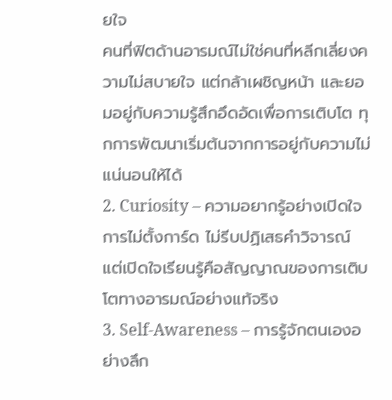ยใจ
คนที่ฟิตด้านอารมณ์ไม่ใช่คนที่หลีกเลี่ยงความไม่สบายใจ แต่กล้าเผชิญหน้า และยอมอยู่กับความรู้สึกอึดอัดเพื่อการเติบโต ทุกการพัฒนาเริ่มต้นจากการอยู่กับความไม่แน่นอนให้ได้
2. Curiosity – ความอยากรู้อย่างเปิดใจ
การไม่ตั้งการ์ด ไม่รีบปฏิเสธคำวิจารณ์ แต่เปิดใจเรียนรู้คือสัญญาณของการเติบโตทางอารมณ์อย่างแท้จริง
3. Self-Awareness – การรู้จักตนเองอย่างลึก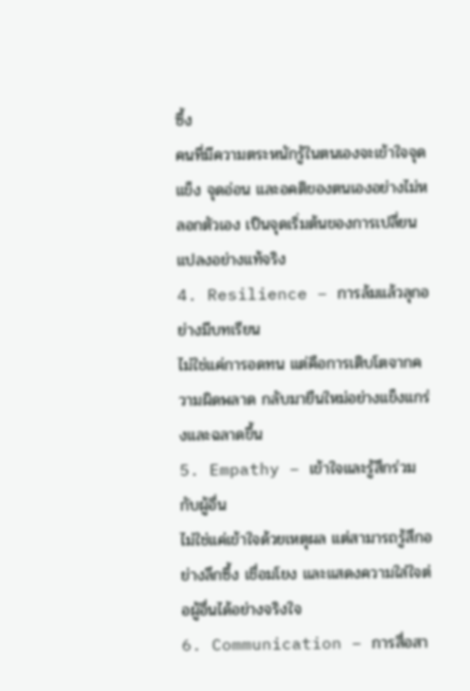ซึ้ง
คนที่มีความตระหนักรู้ในตนเองจะเข้าใจจุดแข็ง จุดอ่อน และอคติของตนเองอย่างไม่หลอกตัวเอง เป็นจุดเริ่มต้นของการเปลี่ยนแปลงอย่างแท้จริง
4. Resilience – การล้มแล้วลุกอย่างมีบทเรียน
ไม่ใช่แค่การอดทน แต่คือการเติบโตจากความผิดพลาด กลับมายืนใหม่อย่างแข็งแกร่งและฉลาดขึ้น
5. Empathy – เข้าใจและรู้สึกร่วมกับผู้อื่น
ไม่ใช่แค่เข้าใจด้วยเหตุผล แต่สามารถรู้สึกอย่างลึกซึ้ง เชื่อมโยง และแสดงความใส่ใจต่อผู้อื่นได้อย่างจริงใจ
6. Communication – การสื่อสา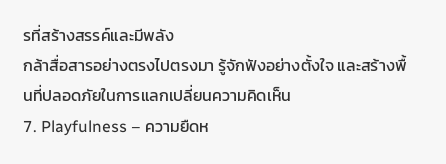รที่สร้างสรรค์และมีพลัง
กล้าสื่อสารอย่างตรงไปตรงมา รู้จักฟังอย่างตั้งใจ และสร้างพื้นที่ปลอดภัยในการแลกเปลี่ยนความคิดเห็น
7. Playfulness – ความยืดห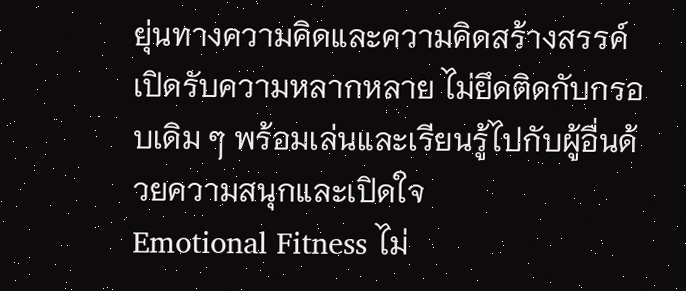ยุ่นทางความคิดและความคิดสร้างสรรค์
เปิดรับความหลากหลาย ไม่ยึดติดกับกรอบเดิม ๆ พร้อมเล่นและเรียนรู้ไปกับผู้อื่นด้วยความสนุกและเปิดใจ
Emotional Fitness ไม่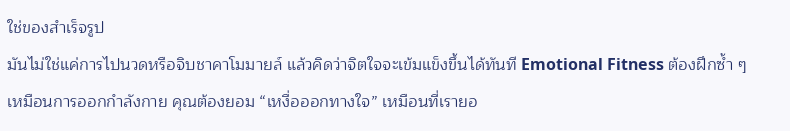ใช่ของสำเร็จรูป
มันไม่ใช่แค่การไปนวดหรือจิบชาคาโมมายล์ แล้วคิดว่าจิตใจจะเข้มแข็งขึ้นได้ทันที Emotional Fitness ต้องฝึกซ้ำ ๆ เหมือนการออกกำลังกาย คุณต้องยอม “เหงื่อออกทางใจ” เหมือนที่เรายอ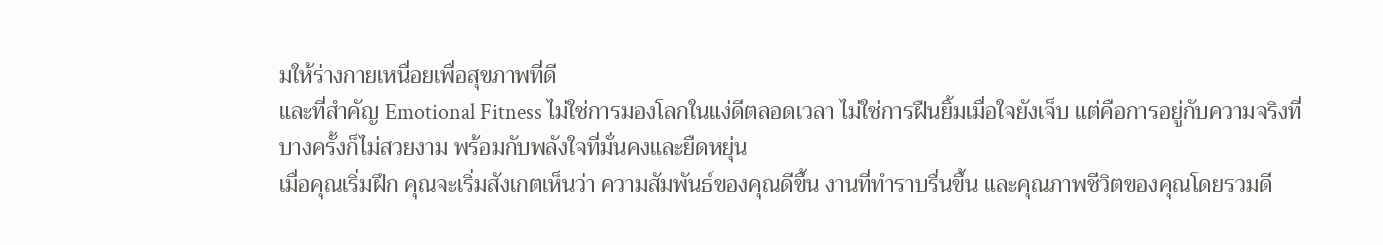มให้ร่างกายเหนื่อยเพื่อสุขภาพที่ดี
และที่สำคัญ Emotional Fitness ไม่ใช่การมองโลกในแง่ดีตลอดเวลา ไม่ใช่การฝืนยิ้มเมื่อใจยังเจ็บ แต่คือการอยู่กับความจริงที่บางครั้งก็ไม่สวยงาม พร้อมกับพลังใจที่มั่นคงและยืดหยุ่น
เมื่อคุณเริ่มฝึก คุณจะเริ่มสังเกตเห็นว่า ความสัมพันธ์ของคุณดีขึ้น งานที่ทำราบรื่นขึ้น และคุณภาพชีวิตของคุณโดยรวมดี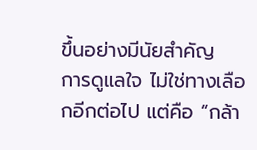ขึ้นอย่างมีนัยสำคัญ
การดูแลใจ ไม่ใช่ทางเลือกอีกต่อไป แต่คือ “กล้า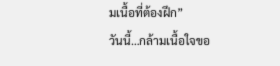มเนื้อที่ต้องฝึก”
วันนี้…กล้ามเนื้อใจขอ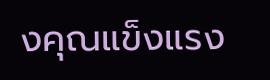งคุณแข็งแรง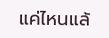แค่ไหนแล้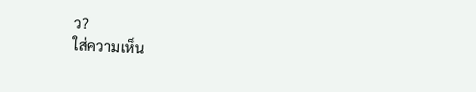ว?
ใส่ความเห็น